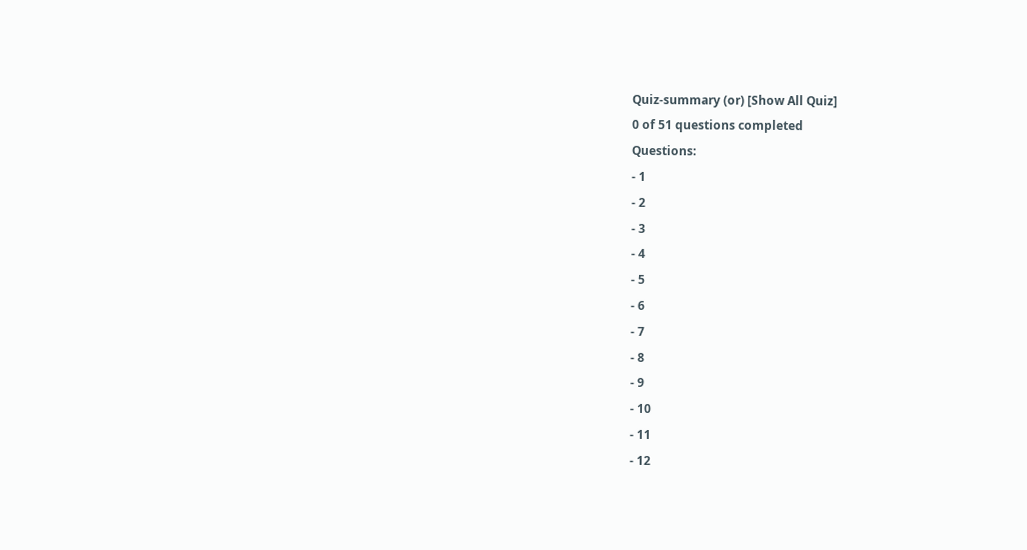Quiz-summary (or) [Show All Quiz]
0 of 51 questions completed
Questions:
- 1
- 2
- 3
- 4
- 5
- 6
- 7
- 8
- 9
- 10
- 11
- 12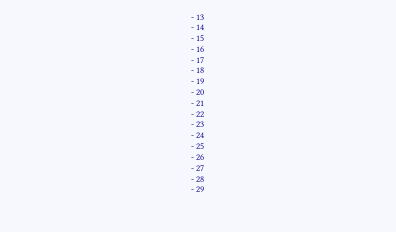- 13
- 14
- 15
- 16
- 17
- 18
- 19
- 20
- 21
- 22
- 23
- 24
- 25
- 26
- 27
- 28
- 29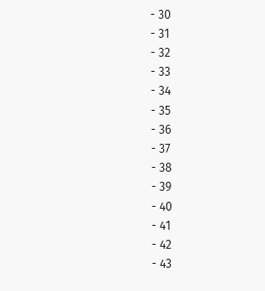- 30
- 31
- 32
- 33
- 34
- 35
- 36
- 37
- 38
- 39
- 40
- 41
- 42
- 43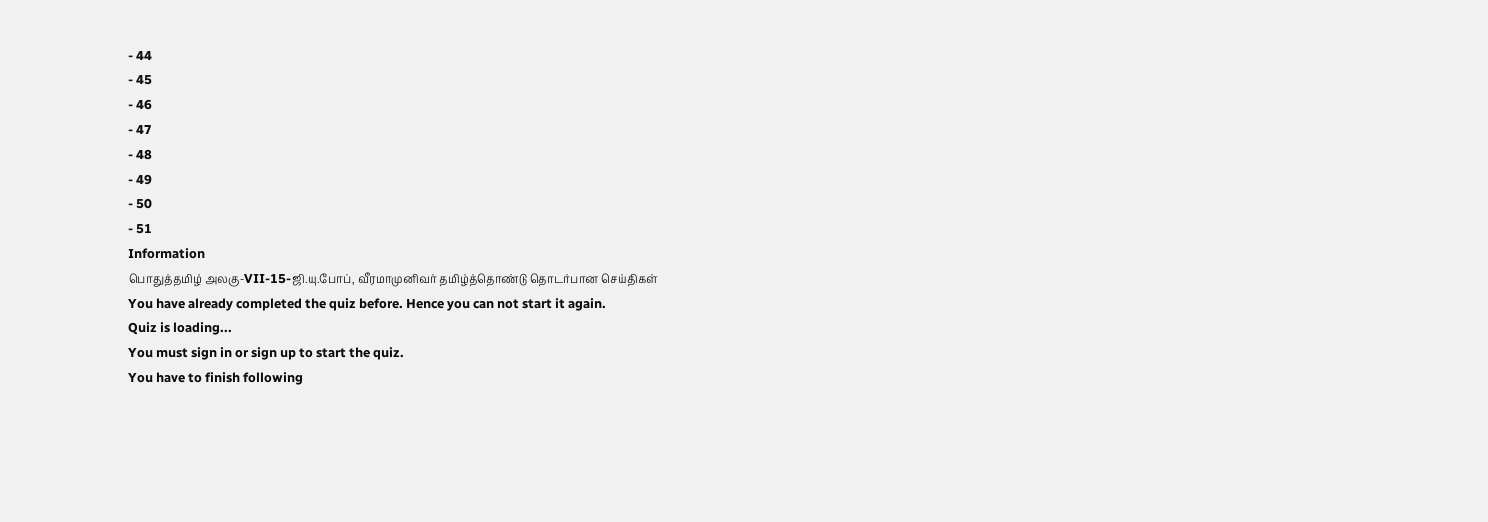- 44
- 45
- 46
- 47
- 48
- 49
- 50
- 51
Information
பொதுத்தமிழ் அலகு-VII-15-ஜி.யு.போப், வீரமாமுனிவர் தமிழ்த்தொண்டு தொடர்பான செய்திகள்
You have already completed the quiz before. Hence you can not start it again.
Quiz is loading...
You must sign in or sign up to start the quiz.
You have to finish following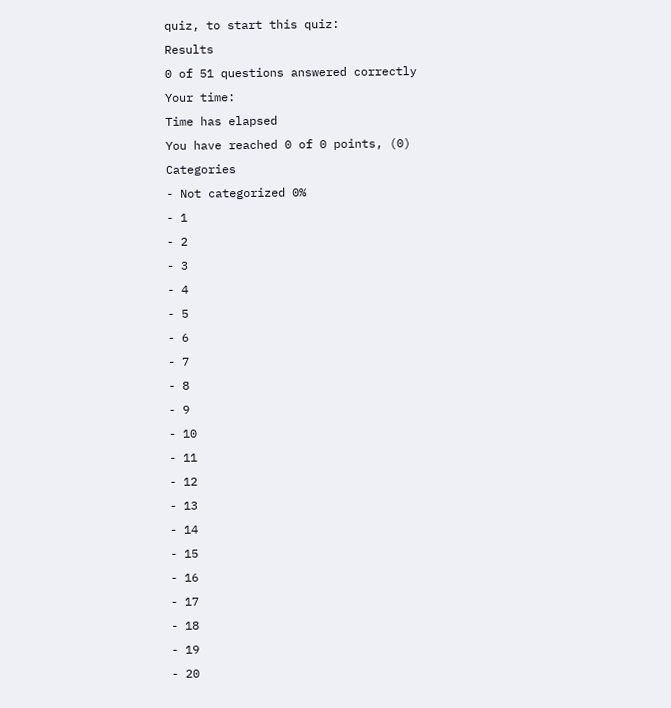quiz, to start this quiz:
Results
0 of 51 questions answered correctly
Your time:
Time has elapsed
You have reached 0 of 0 points, (0)
Categories
- Not categorized 0%
- 1
- 2
- 3
- 4
- 5
- 6
- 7
- 8
- 9
- 10
- 11
- 12
- 13
- 14
- 15
- 16
- 17
- 18
- 19
- 20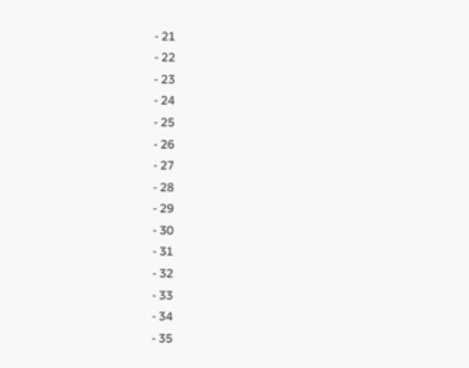- 21
- 22
- 23
- 24
- 25
- 26
- 27
- 28
- 29
- 30
- 31
- 32
- 33
- 34
- 35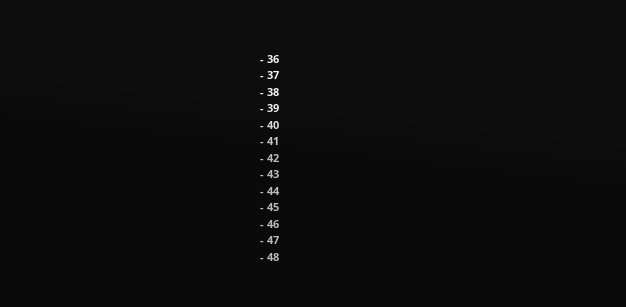- 36
- 37
- 38
- 39
- 40
- 41
- 42
- 43
- 44
- 45
- 46
- 47
- 48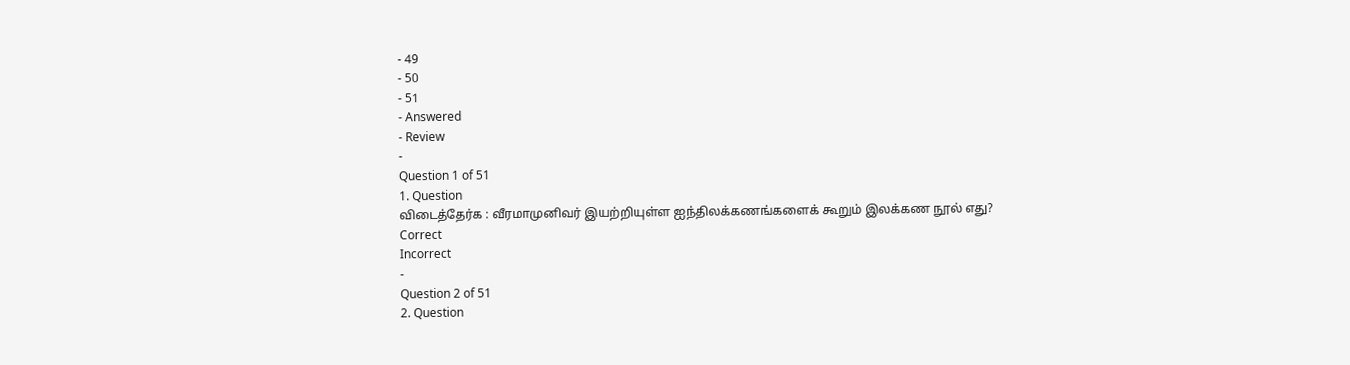- 49
- 50
- 51
- Answered
- Review
-
Question 1 of 51
1. Question
விடைத்தேர்க : வீரமாமுனிவர் இயற்றியுள்ள ஐந்திலக்கணங்களைக் கூறும் இலக்கண நூல் எது?
Correct
Incorrect
-
Question 2 of 51
2. Question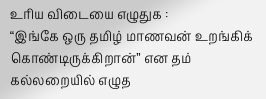உரிய விடையை எழுதுக :
“இங்கே ஒரு தமிழ் மாணவன் உறங்கிக் கொண்டிருக்கிறான்” என தம் கல்லறையில் எழுத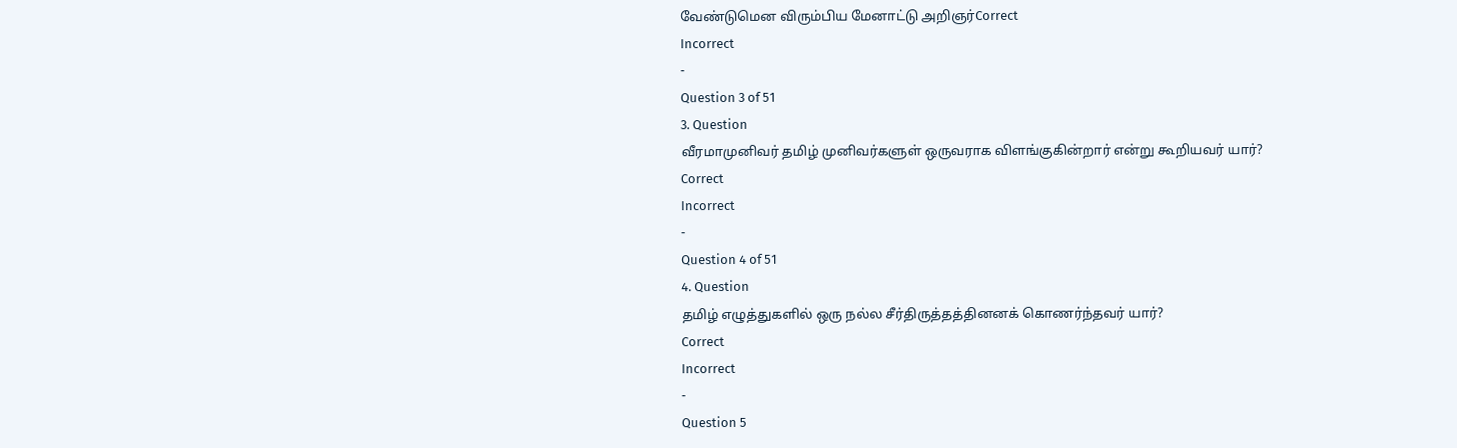வேண்டுமென விரும்பிய மேனாட்டு அறிஞர்Correct
Incorrect
-
Question 3 of 51
3. Question
வீரமாமுனிவர் தமிழ் முனிவர்களுள் ஒருவராக விளங்குகின்றார் என்று கூறியவர் யார்?
Correct
Incorrect
-
Question 4 of 51
4. Question
தமிழ் எழுத்துகளில் ஒரு நல்ல சீர்திருத்தத்தினனக் கொணர்ந்தவர் யார்?
Correct
Incorrect
-
Question 5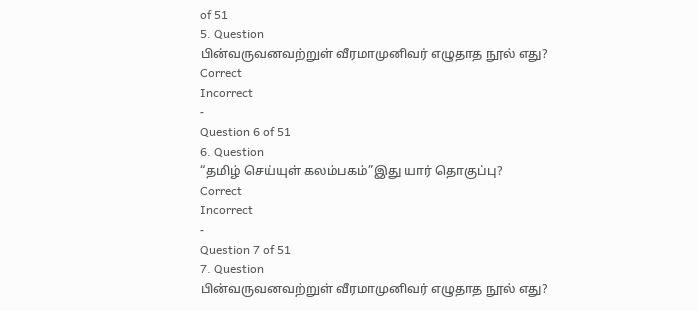of 51
5. Question
பின்வருவனவற்றுள் வீரமாமுனிவர் எழுதாத நூல் எது?
Correct
Incorrect
-
Question 6 of 51
6. Question
“தமிழ் செய்யுள் கலம்பகம்”இது யார் தொகுப்பு?
Correct
Incorrect
-
Question 7 of 51
7. Question
பின்வருவனவற்றுள் வீரமாமுனிவர் எழுதாத நூல் எது?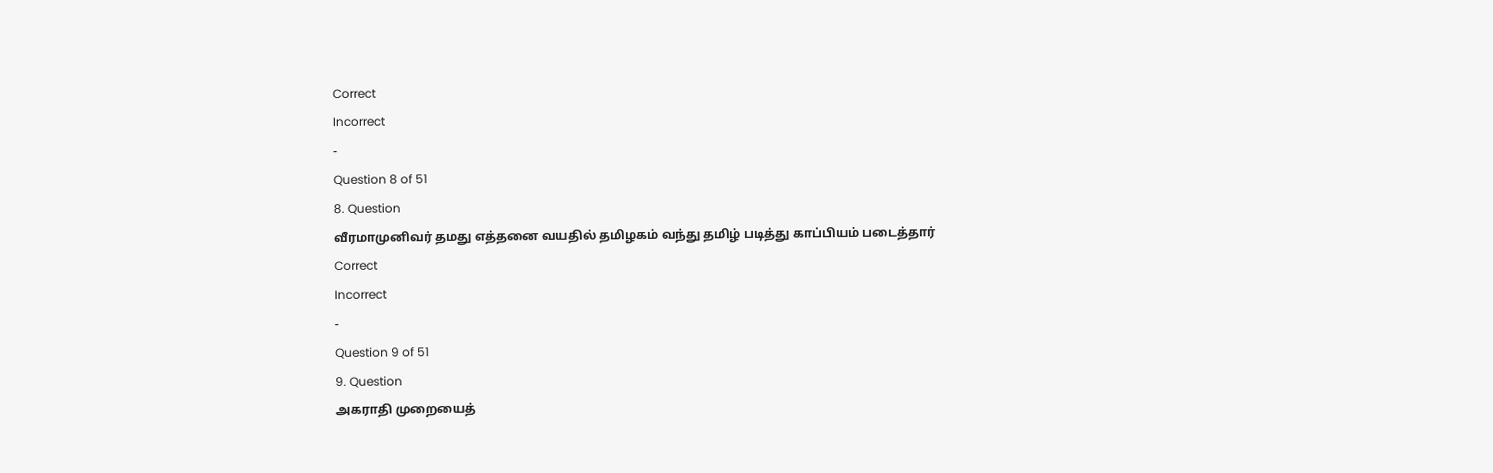Correct
Incorrect
-
Question 8 of 51
8. Question
வீரமாமுனிவர் தமது எத்தனை வயதில் தமிழகம் வந்து தமிழ் படித்து காப்பியம் படைத்தார்
Correct
Incorrect
-
Question 9 of 51
9. Question
அகராதி முறையைத்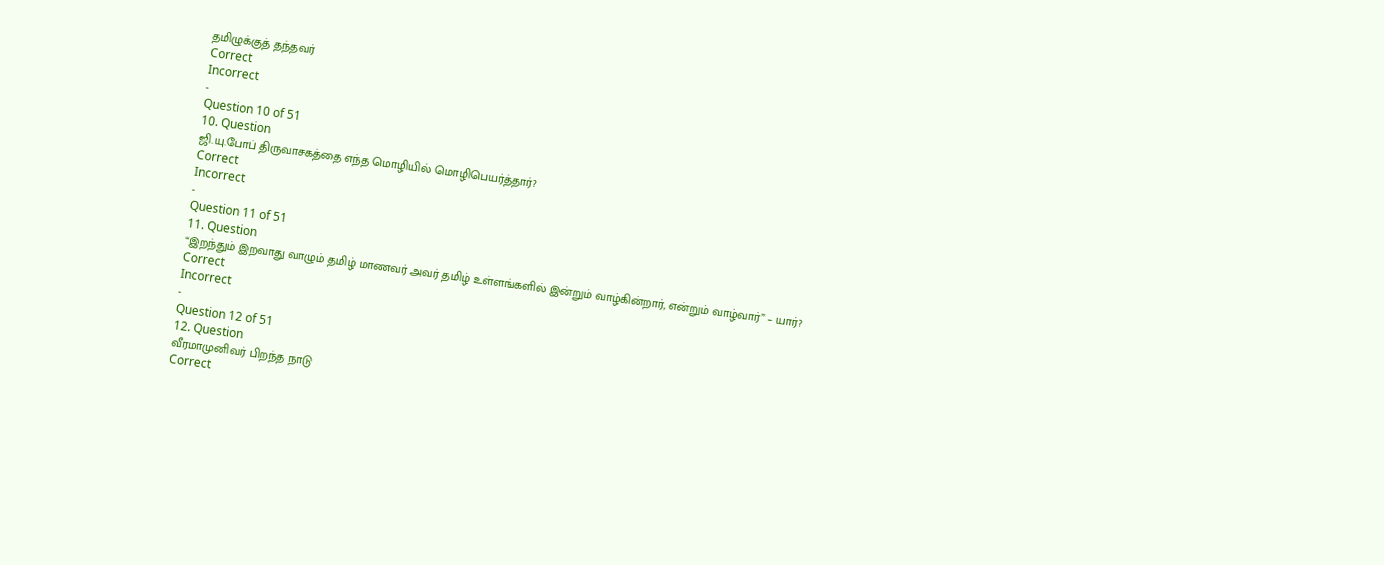தமிழுக்குத் தந்தவர்
Correct
Incorrect
-
Question 10 of 51
10. Question
ஜி.யு.போப் திருவாசகத்தை எந்த மொழியில் மொழிபெயர்த்தார்?
Correct
Incorrect
-
Question 11 of 51
11. Question
“இறந்தும் இறவாது வாழும் தமிழ் மாணவர் அவர் தமிழ் உள்ளங்களில் இன்றும் வாழ்கின்றார், என்றும் வாழ்வார்” – யார்?
Correct
Incorrect
-
Question 12 of 51
12. Question
வீரமாமுனிவர் பிறந்த நாடு
Correct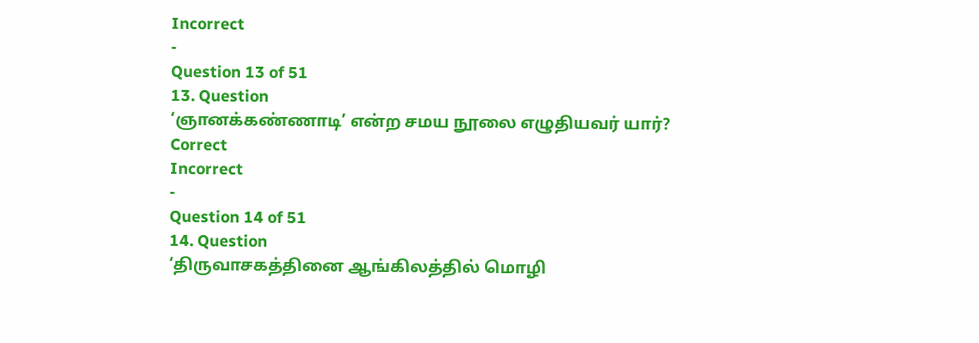Incorrect
-
Question 13 of 51
13. Question
‘ஞானக்கண்ணாடி’ என்ற சமய நூலை எழுதியவர் யார்?
Correct
Incorrect
-
Question 14 of 51
14. Question
‘திருவாசகத்தினை ஆங்கிலத்தில் மொழி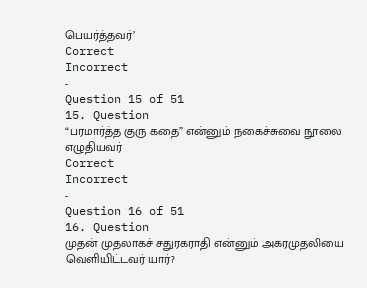பெயர்த்தவர்’
Correct
Incorrect
-
Question 15 of 51
15. Question
“பரமார்த்த குரு கதை” என்னும் நகைச்சுவை நூலை எழுதியவர்
Correct
Incorrect
-
Question 16 of 51
16. Question
முதன் முதலாகச் சதுரகராதி என்னும் அகரமுதலியை வெளியிட்டவர் யார்?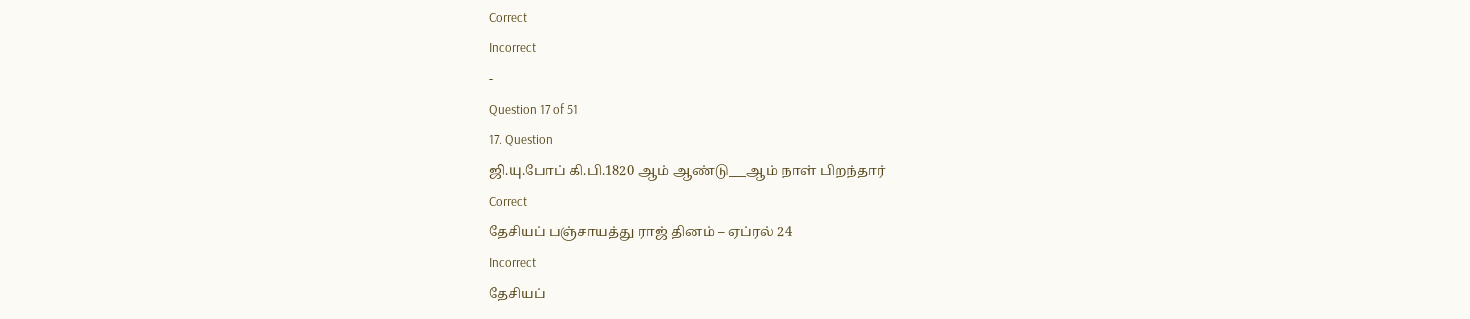Correct
Incorrect
-
Question 17 of 51
17. Question
ஜி.யு.போப் கி.பி.1820 ஆம் ஆண்டு___ஆம் நாள் பிறந்தார்
Correct
தேசியப் பஞ்சாயத்து ராஜ் தினம் – ஏப்ரல் 24
Incorrect
தேசியப்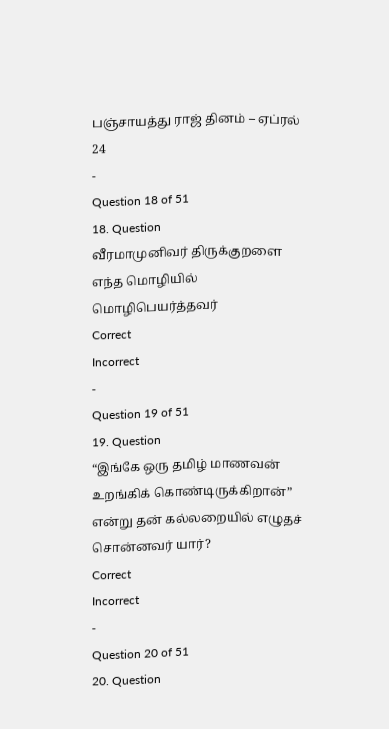பஞ்சாயத்து ராஜ் தினம் – ஏப்ரல் 24
-
Question 18 of 51
18. Question
வீரமாமுனிவர் திருக்குறளை எந்த மொழியில் மொழிபெயர்த்தவர்
Correct
Incorrect
-
Question 19 of 51
19. Question
“இங்கே ஒரு தமிழ் மாணவன் உறங்கிக் கொண்டிருக்கிறான்” என்று தன் கல்லறையில் எழுதச் சொன்னவர் யார்?
Correct
Incorrect
-
Question 20 of 51
20. Question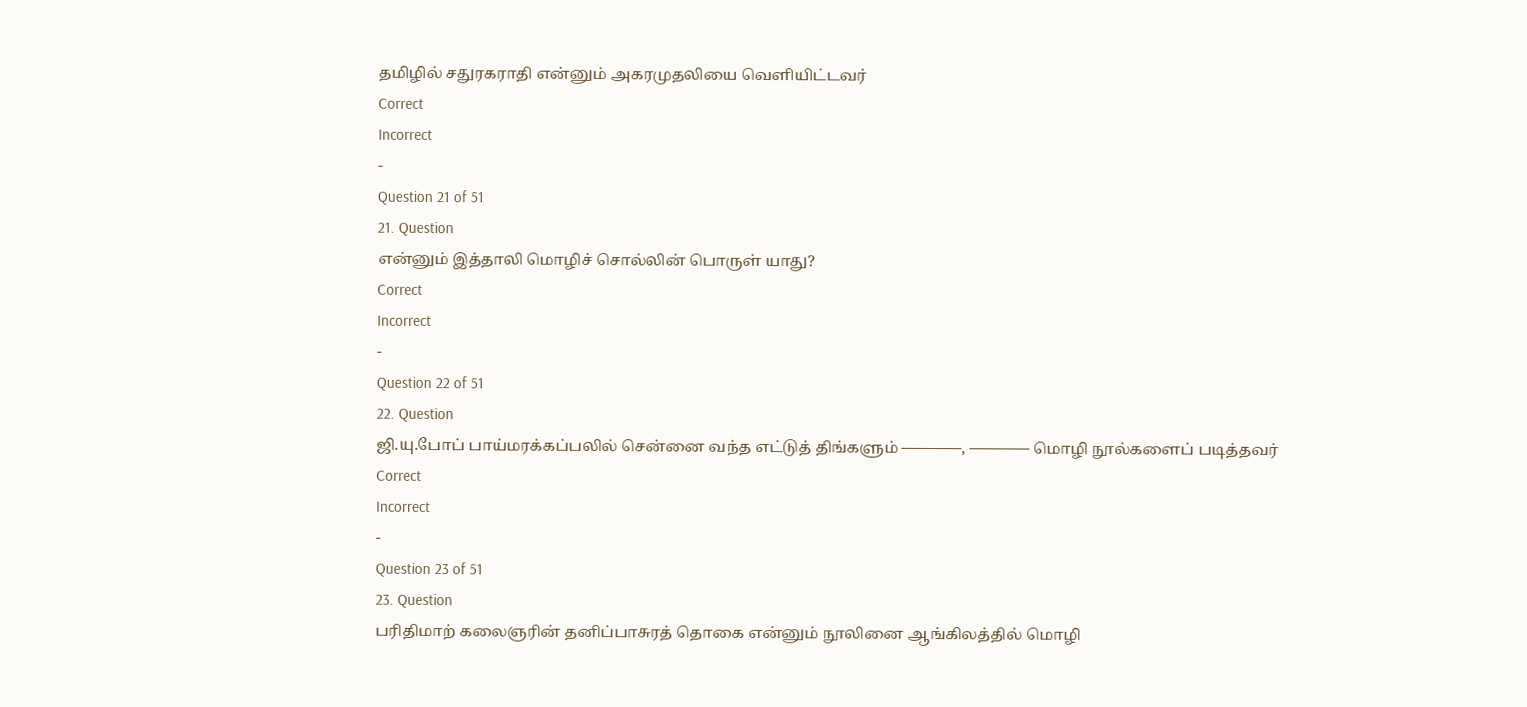தமிழில் சதுரகராதி என்னும் அகரமுதலியை வெளியிட்டவர்
Correct
Incorrect
-
Question 21 of 51
21. Question
என்னும் இத்தாலி மொழிச் சொல்லின் பொருள் யாது?
Correct
Incorrect
-
Question 22 of 51
22. Question
ஜி.யு.போப் பாய்மரக்கப்பலில் சென்னை வந்த எட்டுத் திங்களும் ————, ———— மொழி நூல்களைப் படித்தவர்
Correct
Incorrect
-
Question 23 of 51
23. Question
பரிதிமாற் கலைஞரின் தனிப்பாசுரத் தொகை என்னும் நூலினை ஆங்கிலத்தில் மொழி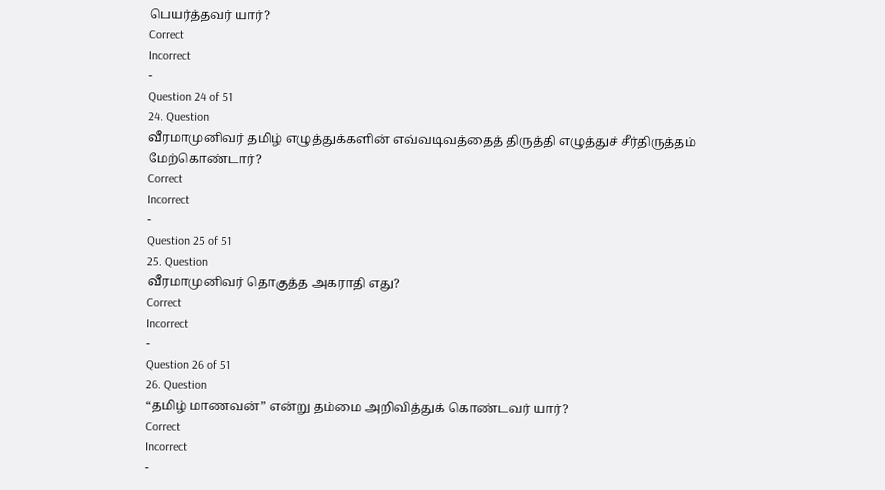பெயர்த்தவர் யார்?
Correct
Incorrect
-
Question 24 of 51
24. Question
வீரமாமுனிவர் தமிழ் எழுத்துக்களின் எவ்வடிவத்தைத் திருத்தி எழுத்துச் சீர்திருத்தம் மேற்கொண்டார்?
Correct
Incorrect
-
Question 25 of 51
25. Question
வீரமாமுனிவர் தொகுத்த அகராதி எது?
Correct
Incorrect
-
Question 26 of 51
26. Question
“தமிழ் மாணவன்” என்று தம்மை அறிவித்துக் கொண்டவர் யார்?
Correct
Incorrect
-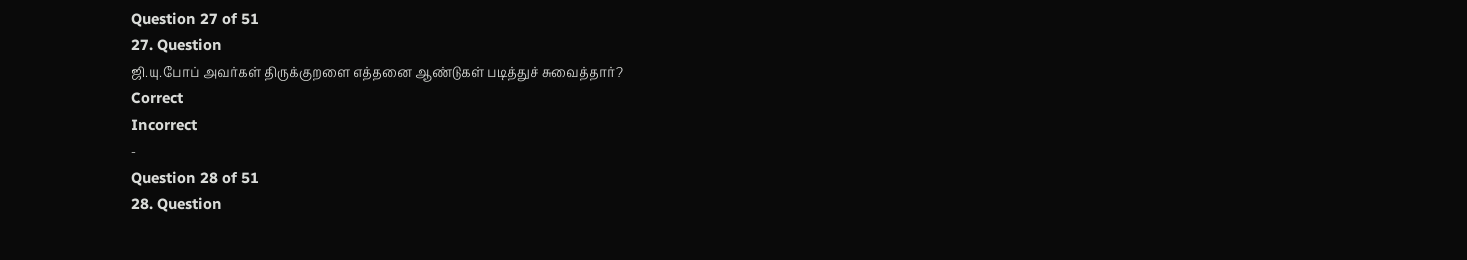Question 27 of 51
27. Question
ஜி.யு.போப் அவர்கள் திருக்குறளை எத்தனை ஆண்டுகள் படித்துச் சுவைத்தார்?
Correct
Incorrect
-
Question 28 of 51
28. Question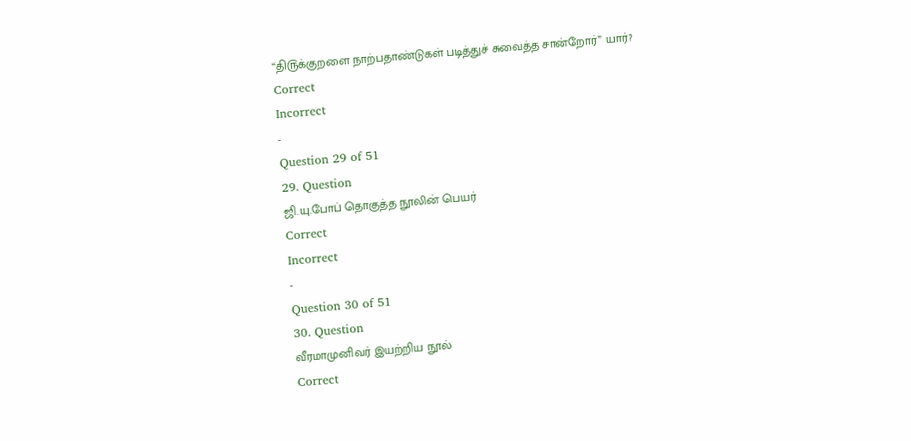“தி௫க்குறளை நாற்பதாண்டுகள் படித்துச் சுவைத்த சான்றோர்” யார்?
Correct
Incorrect
-
Question 29 of 51
29. Question
ஜி.யு.போப் தொகுத்த நூலின் பெயர்
Correct
Incorrect
-
Question 30 of 51
30. Question
வீரமாமுனிவர் இயற்றிய நூல்
Correct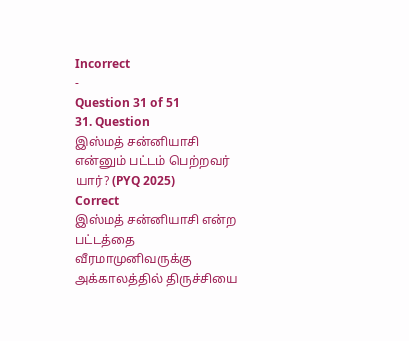Incorrect
-
Question 31 of 51
31. Question
இஸ்மத் சன்னியாசி என்னும் பட்டம் பெற்றவர் யார்? (PYQ 2025)
Correct
இஸ்மத் சன்னியாசி என்ற பட்டத்தை வீரமாமுனிவருக்கு அக்காலத்தில் திருச்சியை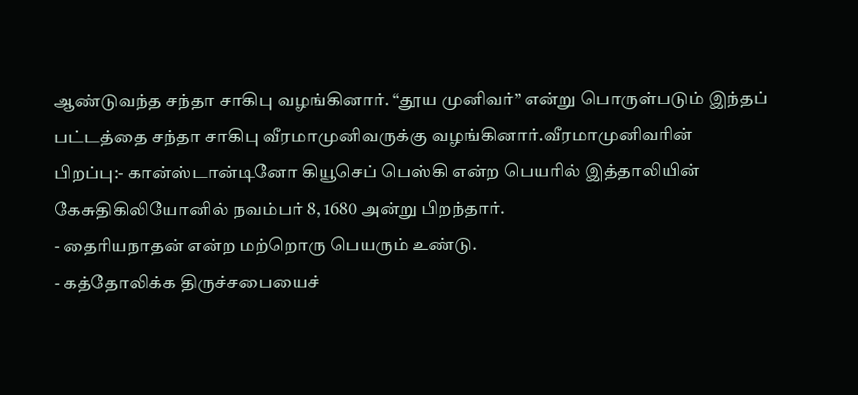ஆண்டுவந்த சந்தா சாகிபு வழங்கினார். “தூய முனிவர்” என்று பொருள்படும் இந்தப் பட்டத்தை சந்தா சாகிபு வீரமாமுனிவருக்கு வழங்கினார்.வீரமாமுனிவரின் பிறப்பு:- கான்ஸ்டான்டினோ கியூசெப் பெஸ்கி என்ற பெயரில் இத்தாலியின் கேசுதிகிலியோனில் நவம்பர் 8, 1680 அன்று பிறந்தார்.
- தைரியநாதன் என்ற மற்றொரு பெயரும் உண்டு.
- கத்தோலிக்க திருச்சபையைச்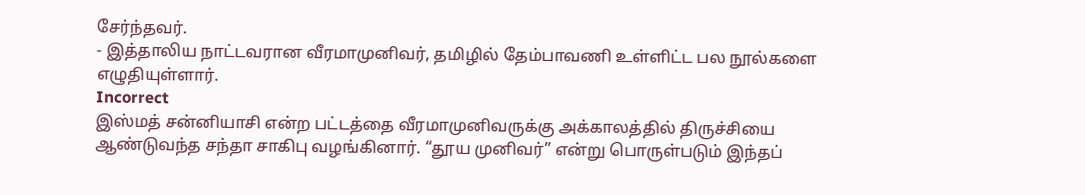சேர்ந்தவர்.
- இத்தாலிய நாட்டவரான வீரமாமுனிவர், தமிழில் தேம்பாவணி உள்ளிட்ட பல நூல்களை எழுதியுள்ளார்.
Incorrect
இஸ்மத் சன்னியாசி என்ற பட்டத்தை வீரமாமுனிவருக்கு அக்காலத்தில் திருச்சியை ஆண்டுவந்த சந்தா சாகிபு வழங்கினார். “தூய முனிவர்” என்று பொருள்படும் இந்தப்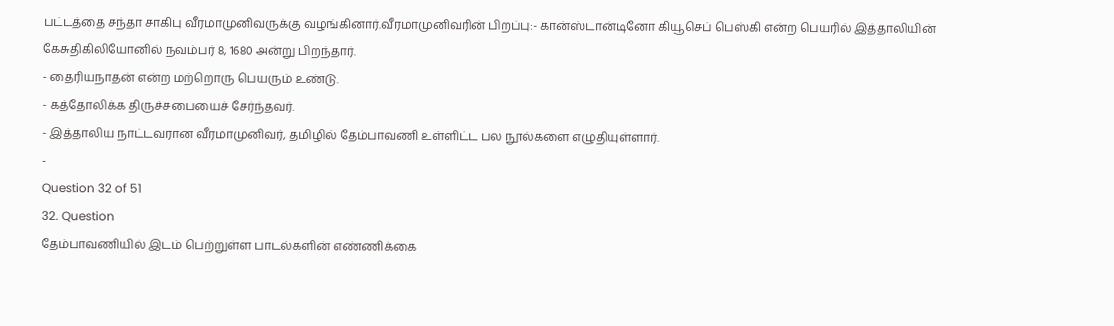பட்டத்தை சந்தா சாகிபு வீரமாமுனிவருக்கு வழங்கினார்.வீரமாமுனிவரின் பிறப்பு:- கான்ஸ்டான்டினோ கியூசெப் பெஸ்கி என்ற பெயரில் இத்தாலியின் கேசுதிகிலியோனில் நவம்பர் 8, 1680 அன்று பிறந்தார்.
- தைரியநாதன் என்ற மற்றொரு பெயரும் உண்டு.
- கத்தோலிக்க திருச்சபையைச் சேர்ந்தவர்.
- இத்தாலிய நாட்டவரான வீரமாமுனிவர், தமிழில் தேம்பாவணி உள்ளிட்ட பல நூல்களை எழுதியுள்ளார்.
-
Question 32 of 51
32. Question
தேம்பாவணியில் இடம் பெற்றுள்ள பாடல்களின் எண்ணிக்கை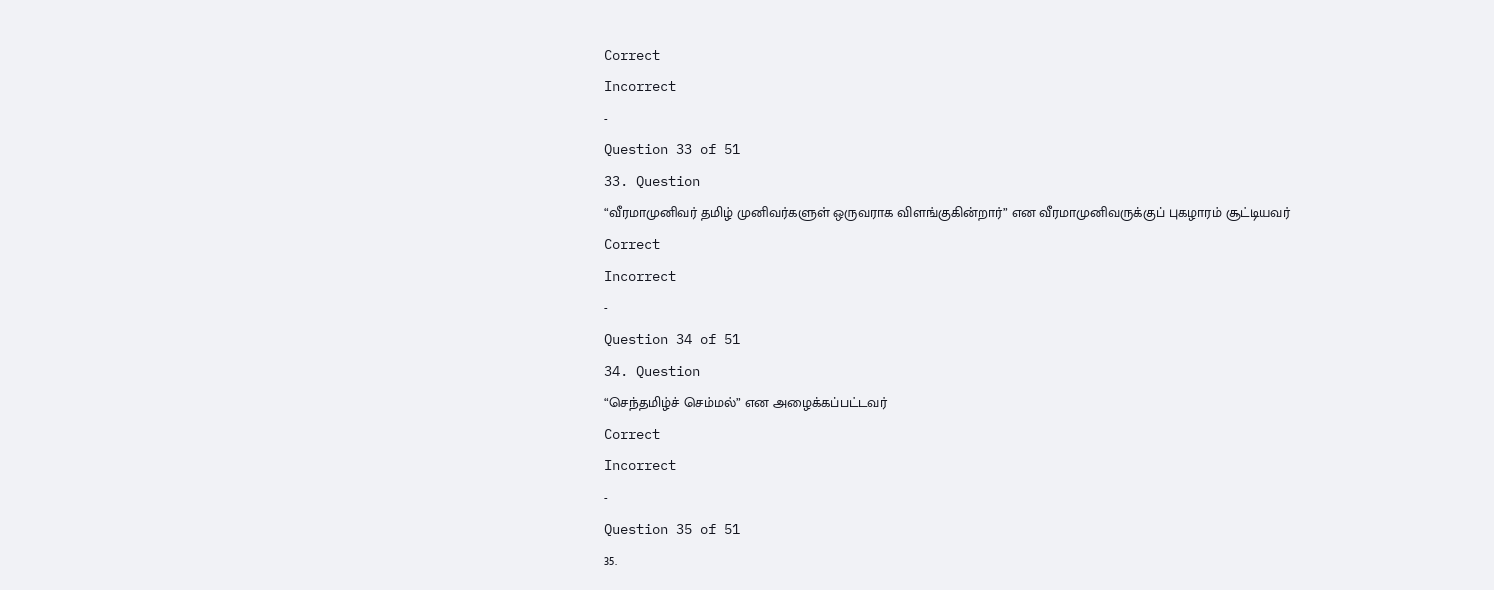Correct
Incorrect
-
Question 33 of 51
33. Question
“வீரமாமுனிவர் தமிழ் முனிவர்களுள் ஒருவராக விளங்குகின்றார்” என வீரமாமுனிவருக்குப் புகழாரம் சூட்டியவர்
Correct
Incorrect
-
Question 34 of 51
34. Question
“செந்தமிழ்ச் செம்மல்” என அழைக்கப்பட்டவர்
Correct
Incorrect
-
Question 35 of 51
35.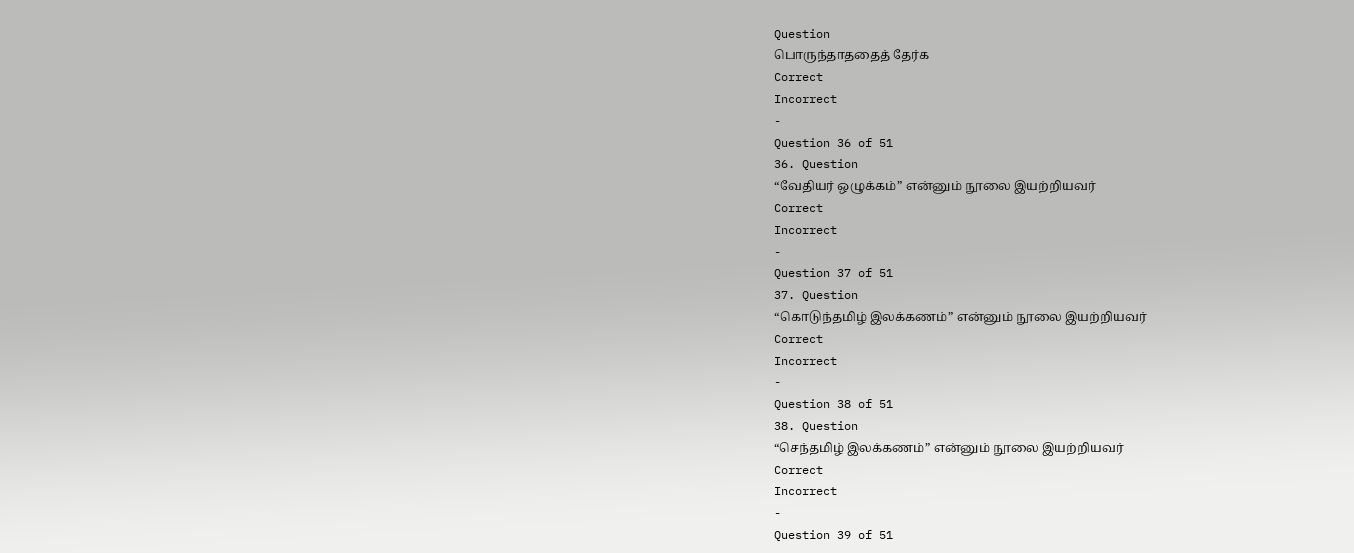Question
பொருந்தாததைத் தேர்க
Correct
Incorrect
-
Question 36 of 51
36. Question
“வேதியர் ஒழுக்கம்” என்னும் நூலை இயற்றியவர்
Correct
Incorrect
-
Question 37 of 51
37. Question
“கொடுந்தமிழ் இலக்கணம்” என்னும் நூலை இயற்றியவர்
Correct
Incorrect
-
Question 38 of 51
38. Question
“செந்தமிழ் இலக்கணம்” என்னும் நூலை இயற்றியவர்
Correct
Incorrect
-
Question 39 of 51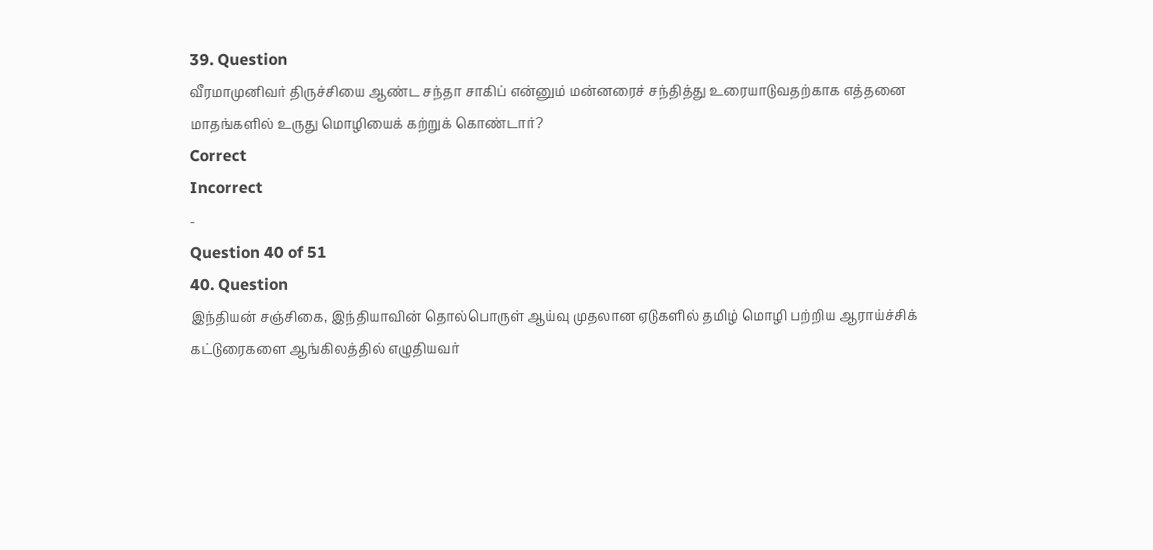39. Question
வீரமாமுனிவர் திருச்சியை ஆண்ட சந்தா சாகிப் என்னும் மன்னரைச் சந்தித்து உரையாடுவதற்காக எத்தனை மாதங்களில் உருது மொழியைக் கற்றுக் கொண்டார்?
Correct
Incorrect
-
Question 40 of 51
40. Question
இந்தியன் சஞ்சிகை, இந்தியாவின் தொல்பொருள் ஆய்வு முதலான ஏடுகளில் தமிழ் மொழி பற்றிய ஆராய்ச்சிக் கட்டுரைகளை ஆங்கிலத்தில் எழுதியவர்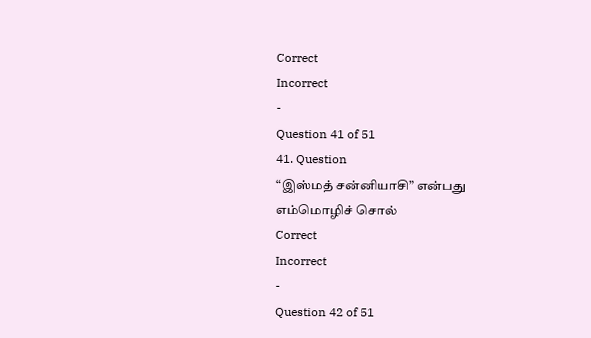Correct
Incorrect
-
Question 41 of 51
41. Question
“இஸ்மத் சன்னியாசி” என்பது எம்மொழிச் சொல்
Correct
Incorrect
-
Question 42 of 51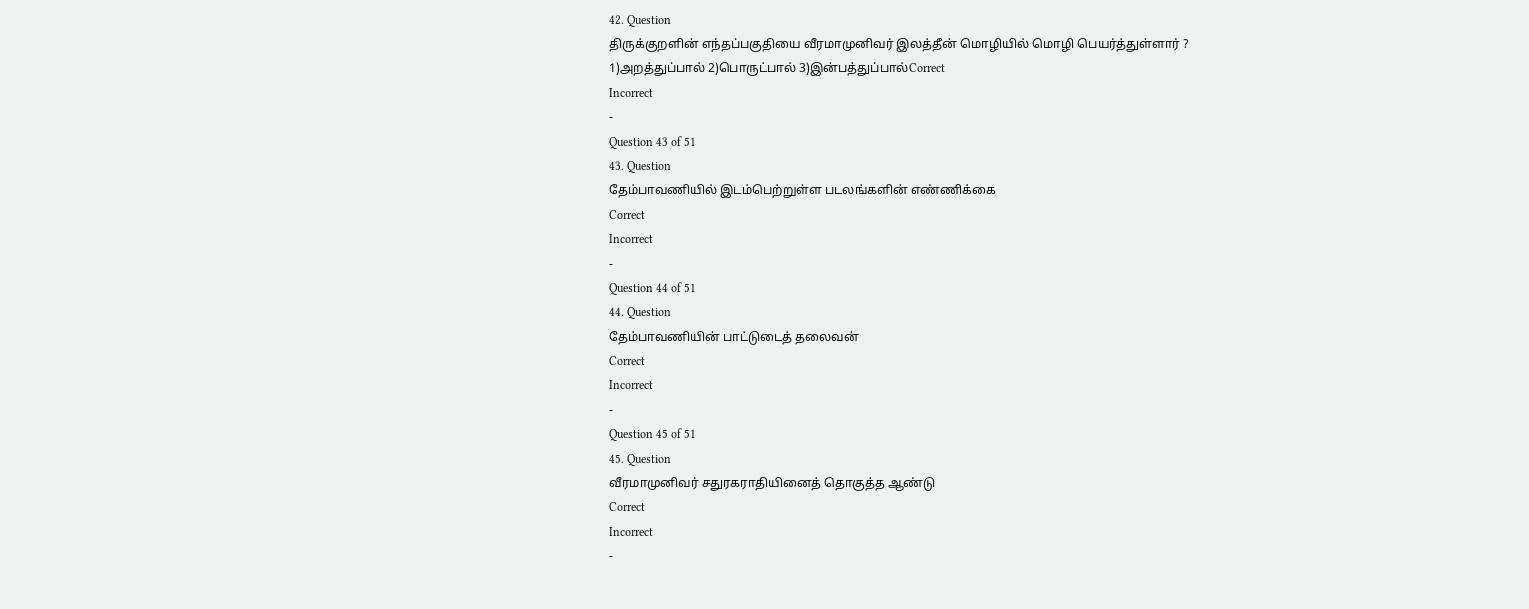42. Question
திருக்குறளின் எந்தப்பகுதியை வீரமாமுனிவர் இலத்தீன் மொழியில் மொழி பெயர்த்துள்ளார் ?
1)அறத்துப்பால் 2)பொருட்பால் 3)இன்பத்துப்பால்Correct
Incorrect
-
Question 43 of 51
43. Question
தேம்பாவணியில் இடம்பெற்றுள்ள படலங்களின் எண்ணிக்கை
Correct
Incorrect
-
Question 44 of 51
44. Question
தேம்பாவணியின் பாட்டுடைத் தலைவன்
Correct
Incorrect
-
Question 45 of 51
45. Question
வீரமாமுனிவர் சதுரகராதியினைத் தொகுத்த ஆண்டு
Correct
Incorrect
-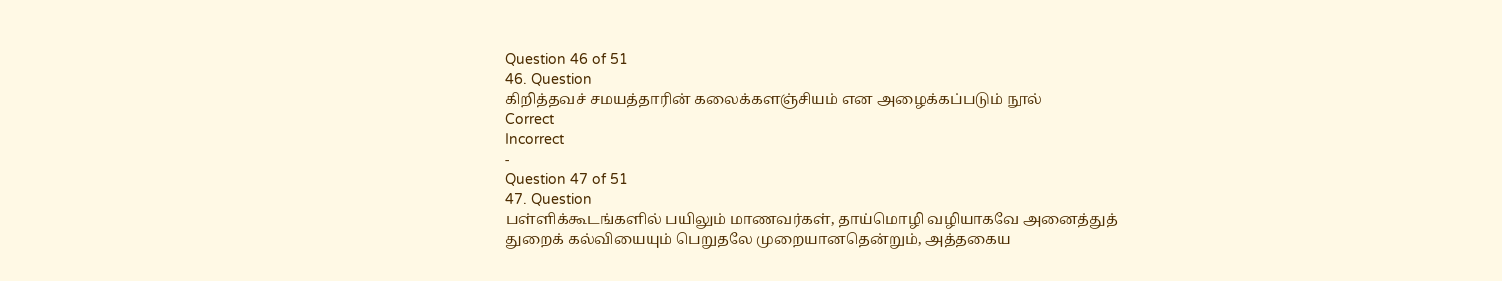Question 46 of 51
46. Question
கிறித்தவச் சமயத்தாரின் கலைக்களஞ்சியம் என அழைக்கப்படும் நூல்
Correct
Incorrect
-
Question 47 of 51
47. Question
பள்ளிக்கூடங்களில் பயிலும் மாணவர்கள், தாய்மொழி வழியாகவே அனைத்துத் துறைக் கல்வியையும் பெறுதலே முறையானதென்றும், அத்தகைய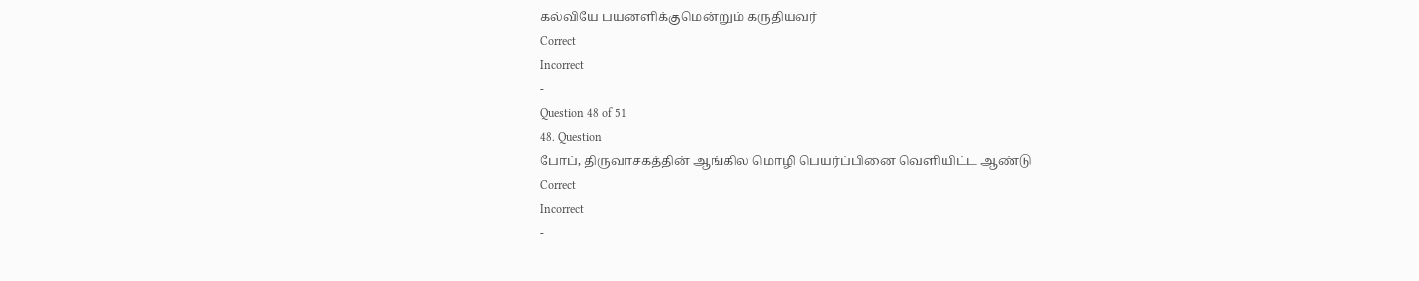கல்வியே பயனளிக்குமென்றும் கருதியவர்
Correct
Incorrect
-
Question 48 of 51
48. Question
போப், திருவாசகத்தின் ஆங்கில மொழி பெயர்ப்பினை வெளியிட்ட ஆண்டு
Correct
Incorrect
-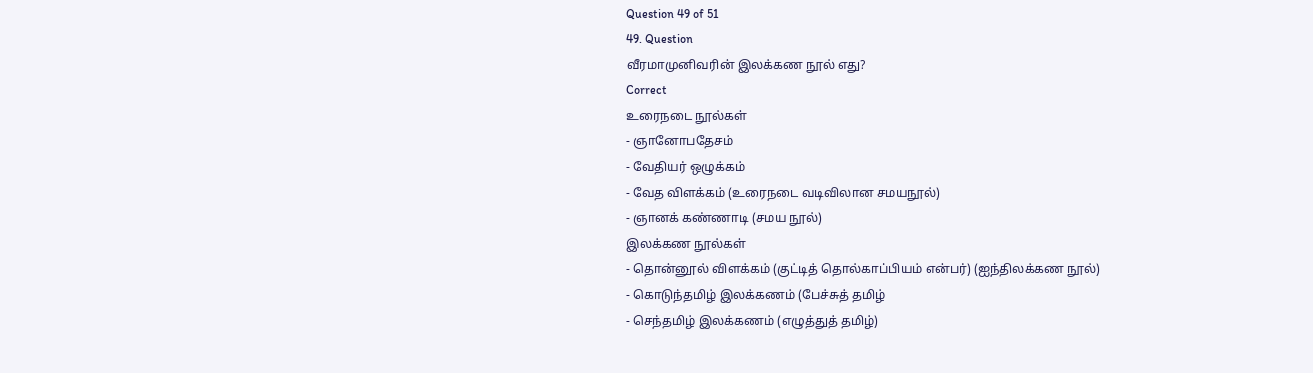Question 49 of 51
49. Question
வீரமாமுனிவரின் இலக்கண நூல் எது?
Correct
உரைநடை நூல்கள்
- ஞானோபதேசம்
- வேதியர் ஒழுக்கம்
- வேத விளக்கம் (உரைநடை வடிவிலான சமயநூல்)
- ஞானக் கண்ணாடி (சமய நூல்)
இலக்கண நூல்கள்
- தொன்னூல் விளக்கம் (குட்டித் தொல்காப்பியம் என்பர்) (ஐந்திலக்கண நூல்)
- கொடுந்தமிழ் இலக்கணம் (பேச்சுத் தமிழ்
- செந்தமிழ் இலக்கணம் (எழுத்துத் தமிழ்)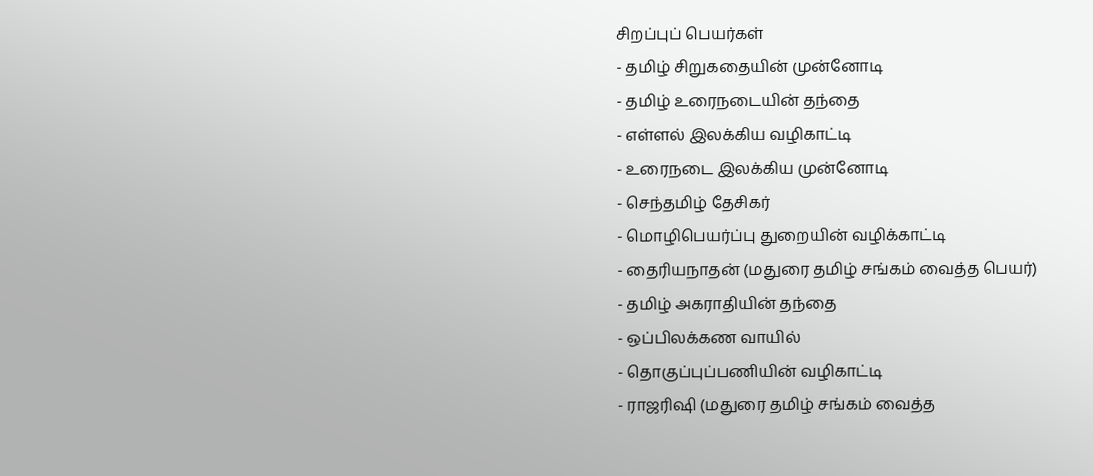சிறப்புப் பெயர்கள்
- தமிழ் சிறுகதையின் முன்னோடி
- தமிழ் உரைநடையின் தந்தை
- எள்ளல் இலக்கிய வழிகாட்டி
- உரைநடை இலக்கிய முன்னோடி
- செந்தமிழ் தேசிகர்
- மொழிபெயர்ப்பு துறையின் வழிக்காட்டி
- தைரியநாதன் (மதுரை தமிழ் சங்கம் வைத்த பெயர்)
- தமிழ் அகராதியின் தந்தை
- ஒப்பிலக்கண வாயில்
- தொகுப்புப்பணியின் வழிகாட்டி
- ராஜரிஷி (மதுரை தமிழ் சங்கம் வைத்த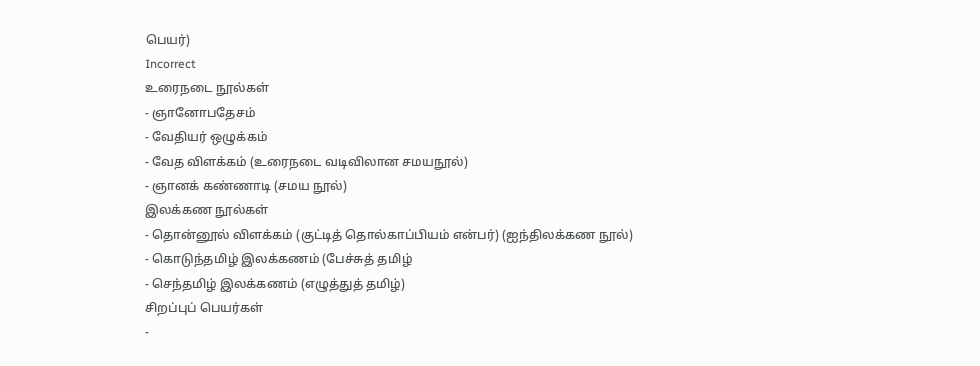பெயர்)
Incorrect
உரைநடை நூல்கள்
- ஞானோபதேசம்
- வேதியர் ஒழுக்கம்
- வேத விளக்கம் (உரைநடை வடிவிலான சமயநூல்)
- ஞானக் கண்ணாடி (சமய நூல்)
இலக்கண நூல்கள்
- தொன்னூல் விளக்கம் (குட்டித் தொல்காப்பியம் என்பர்) (ஐந்திலக்கண நூல்)
- கொடுந்தமிழ் இலக்கணம் (பேச்சுத் தமிழ்
- செந்தமிழ் இலக்கணம் (எழுத்துத் தமிழ்)
சிறப்புப் பெயர்கள்
-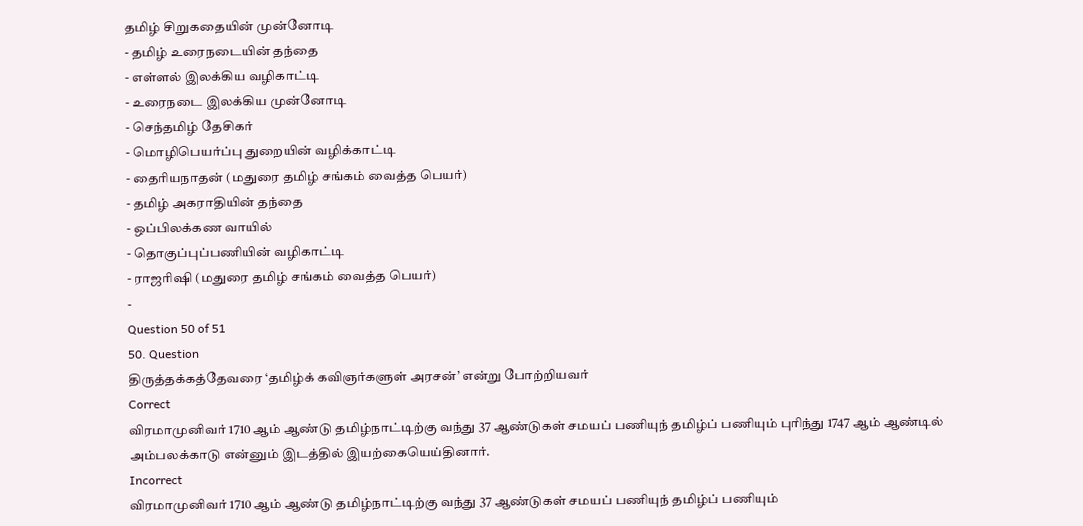தமிழ் சிறுகதையின் முன்னோடி
- தமிழ் உரைநடையின் தந்தை
- எள்ளல் இலக்கிய வழிகாட்டி
- உரைநடை இலக்கிய முன்னோடி
- செந்தமிழ் தேசிகர்
- மொழிபெயர்ப்பு துறையின் வழிக்காட்டி
- தைரியநாதன் (மதுரை தமிழ் சங்கம் வைத்த பெயர்)
- தமிழ் அகராதியின் தந்தை
- ஒப்பிலக்கண வாயில்
- தொகுப்புப்பணியின் வழிகாட்டி
- ராஜரிஷி (மதுரை தமிழ் சங்கம் வைத்த பெயர்)
-
Question 50 of 51
50. Question
திருத்தக்கத்தேவரை ‘தமிழ்க் கவிஞர்களுள் அரசன்’ என்று போற்றியவர்
Correct
விரமாமுனிவர் 1710 ஆம் ஆண்டு தமிழ்நாட்டிற்கு வந்து 37 ஆண்டுகள் சமயப் பணியுந் தமிழ்ப் பணியும் புரிந்து 1747 ஆம் ஆண்டில் அம்பலக்காடு என்னும் இடத்தில் இயற்கையெய்தினார்.
Incorrect
விரமாமுனிவர் 1710 ஆம் ஆண்டு தமிழ்நாட்டிற்கு வந்து 37 ஆண்டுகள் சமயப் பணியுந் தமிழ்ப் பணியும்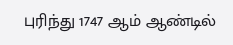புரிந்து 1747 ஆம் ஆண்டில்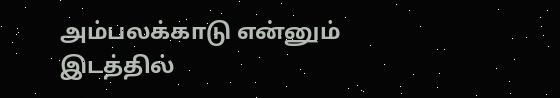அம்பலக்காடு என்னும் இடத்தில்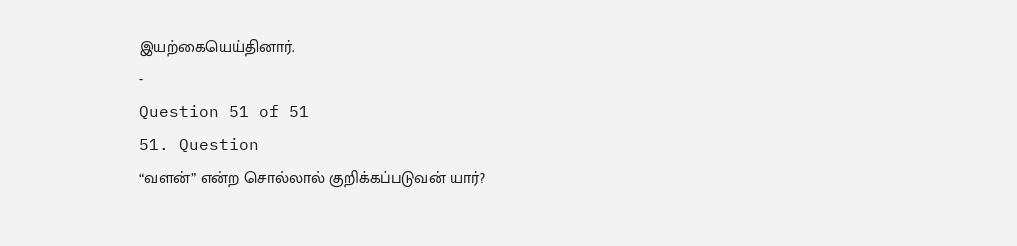இயற்கையெய்தினார்.
-
Question 51 of 51
51. Question
“வளன்” என்ற சொல்லால் குறிக்கப்படுவன் யார்?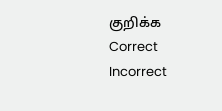குறிக்க
Correct
Incorrect